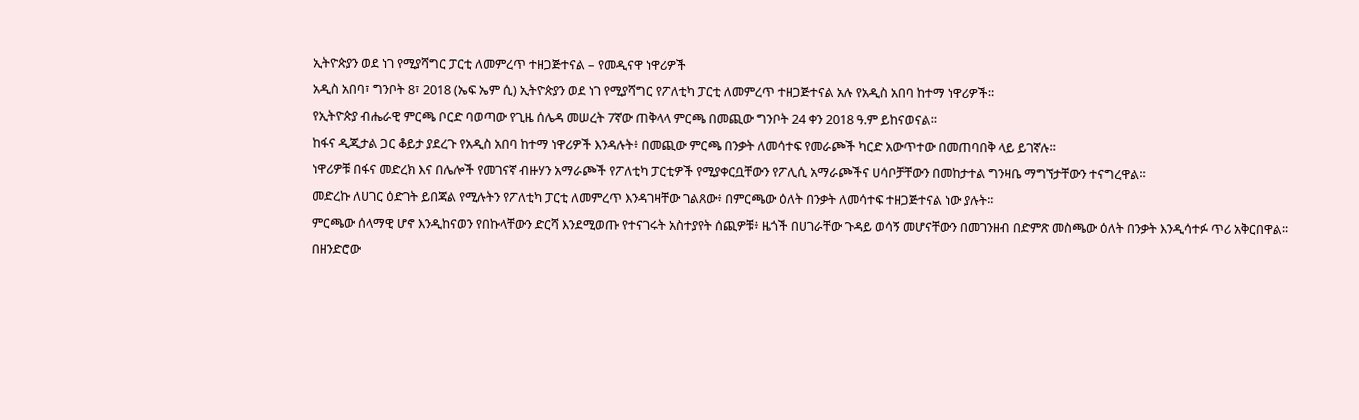ኢትዮጵያን ወደ ነገ የሚያሻግር ፓርቲ ለመምረጥ ተዘጋጅተናል – የመዲናዋ ነዋሪዎች
አዲስ አበባ፣ ግንቦት 8፣ 2018 (ኤፍ ኤም ሲ) ኢትዮጵያን ወደ ነገ የሚያሻግር የፖለቲካ ፓርቲ ለመምረጥ ተዘጋጅተናል አሉ የአዲስ አበባ ከተማ ነዋሪዎች።
የኢትዮጵያ ብሔራዊ ምርጫ ቦርድ ባወጣው የጊዜ ሰሌዳ መሠረት 7ኛው ጠቅላላ ምርጫ በመጪው ግንቦት 24 ቀን 2018 ዓ.ም ይከናወናል።
ከፋና ዲጂታል ጋር ቆይታ ያደረጉ የአዲስ አበባ ከተማ ነዋሪዎች እንዳሉት፥ በመጪው ምርጫ በንቃት ለመሳተፍ የመራጮች ካርድ አውጥተው በመጠባበቅ ላይ ይገኛሉ።
ነዋሪዎቹ በፋና መድረክ እና በሌሎች የመገናኛ ብዙሃን አማራጮች የፖለቲካ ፓርቲዎች የሚያቀርቧቸውን የፖሊሲ አማራጮችና ሀሳቦቻቸውን በመከታተል ግንዛቤ ማግኘታቸውን ተናግረዋል።
መድረኩ ለሀገር ዕድገት ይበጃል የሚሉትን የፖለቲካ ፓርቲ ለመምረጥ እንዳገዛቸው ገልጸው፥ በምርጫው ዕለት በንቃት ለመሳተፍ ተዘጋጅተናል ነው ያሉት፡፡
ምርጫው ሰላማዊ ሆኖ እንዲከናወን የበኩላቸውን ድርሻ እንደሚወጡ የተናገሩት አስተያየት ሰጪዎቹ፥ ዜጎች በሀገራቸው ጉዳይ ወሳኝ መሆናቸውን በመገንዘብ በድምጽ መስጫው ዕለት በንቃት እንዲሳተፉ ጥሪ አቅርበዋል፡፡
በዘንድሮው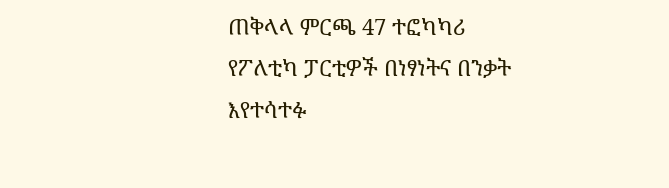ጠቅላላ ምርጫ 47 ተፎካካሪ የፖለቲካ ፓርቲዎች በነፃነትና በንቃት እየተሳተፉ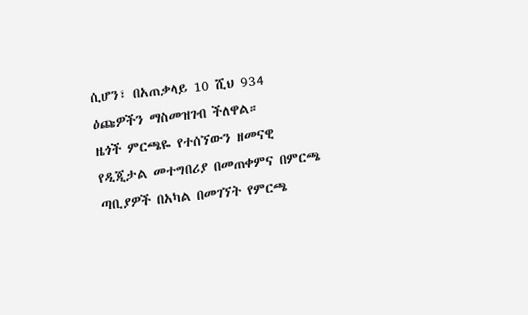ሲሆን፣ በአጠቃላይ 10 ሺህ 934 ዕጩዎችን ማስመዝገብ ችለዋል።
ዜጎች ምርጫዬ የተሰኘውን ዘመናዊ የዲጂታል መተግበሪያ በመጠቀምና በምርጫ ጣቢያዎች በአካል በመገኘት የምርጫ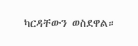ካርዳቸውን ወስደዋል።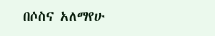በሶስና አለማየሁ